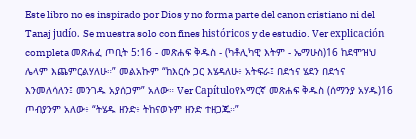Este libro no es inspirado por Dios y no forma parte del canon cristiano ni del Tanaj judío. Se muestra solo con fines históricos y de estudio. Ver explicación completa መጽሐፈ ጦቢት 5:16 - መጽሐፍ ቅዱስ - (ካቶሊካዊ እትም - ኤማሁስ)16 ከደሞዝህ ሌላም እጨምርልሃለሁ።” መልአኩም “ከእርሱ ጋር እሄዳለሁ፥ አትፍራ፤ በደኀና ሄደን በደኀና እንመለሳለን፤ መንገዱ አያሰጋም” አለው። Ver Capítuloየአማርኛ መጽሐፍ ቅዱስ (ሰማንያ አሃዱ)16 ጦብያንም አለው፥ “ትሄዱ ዘንድ፥ ትከናወኑም ዘንድ ተዘጋጁ።”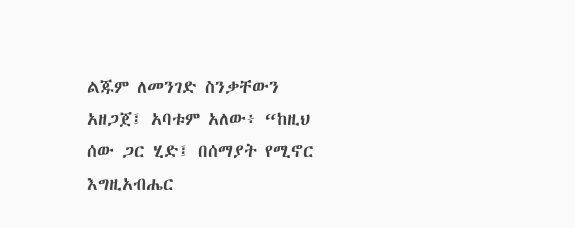ልጁም ለመንገድ ስንቃቸውን አዘጋጀ፤ አባቱም አለው፥ “ከዚህ ሰው ጋር ሂድ፤ በሰማያት የሚኖር እግዚአብሔር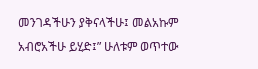መንገዳችሁን ያቅናላችሁ፤ መልአኩም አብሮአችሁ ይሂድ፤” ሁለቱም ወጥተው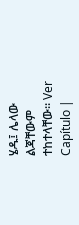ሄዱ፤ ሌላው ልጃቸውም ተከተላቸው። Ver Capítulo |